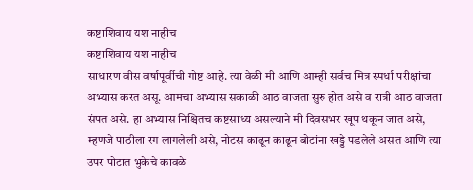कष्टाशिवाय यश नाहीच
कष्टाशिवाय यश नाहीच
साधारण वीस वर्षापूर्वीची गोष्ट आहे. त्या वेळी मी आणि आम्ही सर्वच मित्र स्पर्धा परीक्षांचा अभ्यास करत असू. आमचा अभ्यास सकाळी आठ वाजता सुरु होत असे व रात्री आठ वाजता संपत असे. हा अभ्यास निश्चितच कष्टसाध्य असल्याने मी दिवसभर खूप थकून जात असे, म्हणजे पाठीला रग लागलेली असे, नोटस काढून काढून बोटांना खड्डे पडलेले असत आणि त्या उपर पोटात भुकेचे कावळे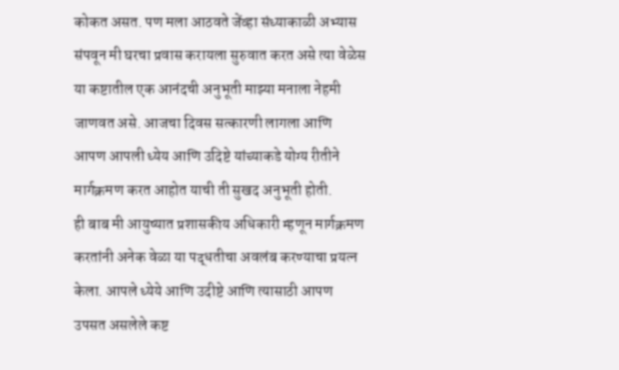कोकत असत. पण मला आठवते जेंव्हा संध्याकाळी अभ्यास संपवून मी घरचा प्रवास करायला सुरुवात करत असे त्या वेळेस या कष्टातील एक आनंदची अनुभूती माझ्या मनाला नेहमी जाणवत असे. आजचा दिवस सत्कारणी लागला आणि आपण आपली ध्येय आणि उदिष्टे यांच्याकडे योग्य रीतीने मार्गक्रमण करत आहोत याची ती सुखद अनुभूती होती.
ही बाब मी आयुष्यात प्रशासकीय अधिकारी म्हणून मार्गक्रमण करतांनी अनेक वेळा या पद्धतीचा अवलंब करण्याचा प्रयत्न केला. आपले ध्येये आणि उदीष्टे आणि त्यासाठी आपण उपसत असलेले कष्ट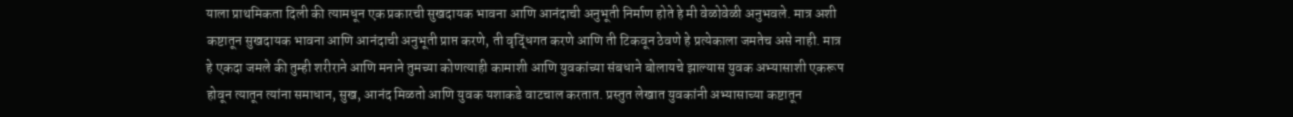याला प्राथमिकता दिली की त्यामधून एक प्रकारची सुखदायक भावना आणि आनंदाची अनुभूती निर्माण होते हे मी वेळोवेळी अनुभवले. मात्र अशी कष्टातून सुखदायक भावना आणि आनंदाची अनुभूती प्राप्त करणे, ती वृद्धिंगत करणे आणि ती टिकवून ठेवणे हे प्रत्येकाला जमतेच असे नाही. मात्र हे एकदा जमले की तुम्ही शरीराने आणि मनाने तुमच्या कोणत्याही कामाशी आणि युवकांच्या संबधाने बोलायचे झाल्यास युवक अभ्यासाशी एकरूप होवून त्यातून त्यांना समाधान, सुख, आनंद मिळतो आणि युवक यशाकडे वाटचाल करतात. प्रस्तुत लेखात युवकांनी अभ्यासाच्या कष्टातून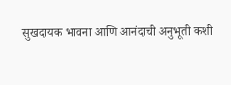सुखदायक भावना आणि आनंदाची अनुभूती कशी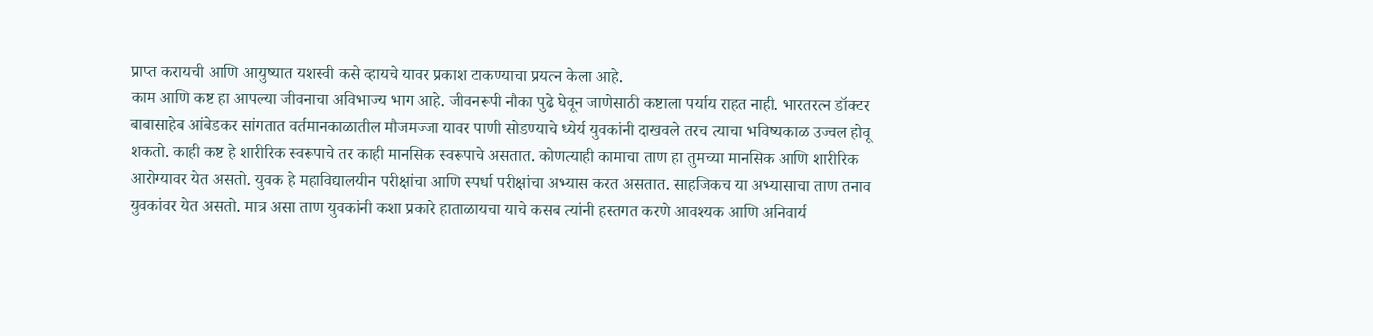प्राप्त करायची आणि आयुष्यात यशस्वी कसे व्हायचे यावर प्रकाश टाकण्याचा प्रयत्न केला आहे.
काम आणि कष्ट हा आपल्या जीवनाचा अविभाज्य भाग आहे. जीवनरूपी नौका पुढे घेवून जाणेसाठी कष्टाला पर्याय राहत नाही. भारतरत्न डॉक्टर बाबासाहेब आंबेडकर सांगतात वर्तमानकाळातील मौजमज्जा यावर पाणी सोडण्याचे ध्येर्य युवकांनी दाखवले तरच त्याचा भविष्यकाळ उज्वल होवू शकतो. काही कष्ट हे शारीरिक स्वरूपाचे तर काही मानसिक स्वरूपाचे असतात. कोणत्याही कामाचा ताण हा तुमच्या मानसिक आणि शारीरिक आरोग्यावर येत असतो. युवक हे महाविद्यालयीन परीक्षांचा आणि स्पर्धा परीक्षांचा अभ्यास करत असतात. साहजिकच या अभ्यासाचा ताण तनाव युवकांवर येत असतो. मात्र असा ताण युवकांनी कशा प्रकारे हाताळायचा याचे कसब त्यांनी हस्तगत करणे आवश्यक आणि अनिवार्य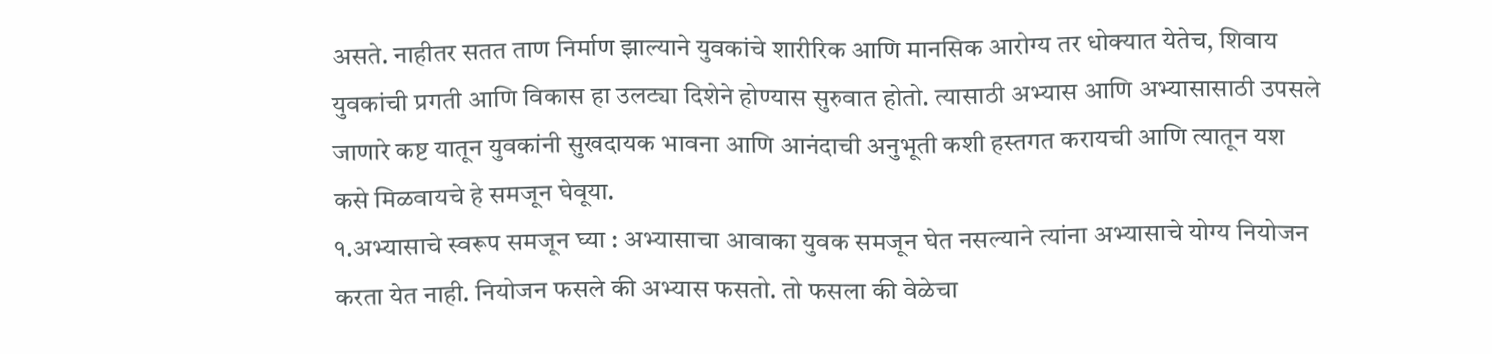असते. नाहीतर सतत ताण निर्माण झाल्याने युवकांचे शारीरिक आणि मानसिक आरोग्य तर धोक्यात येतेच, शिवाय युवकांची प्रगती आणि विकास हा उलट्या दिशेने होण्यास सुरुवात होतो. त्यासाठी अभ्यास आणि अभ्यासासाठी उपसले जाणारे कष्ट यातून युवकांनी सुखदायक भावना आणि आनंदाची अनुभूती कशी हस्तगत करायची आणि त्यातून यश कसे मिळवायचे हे समजून घेवूया.
१.अभ्यासाचे स्वरूप समजून घ्या : अभ्यासाचा आवाका युवक समजून घेत नसल्याने त्यांना अभ्यासाचे योग्य नियोजन करता येत नाही. नियोजन फसले की अभ्यास फसतो. तो फसला की वेळेचा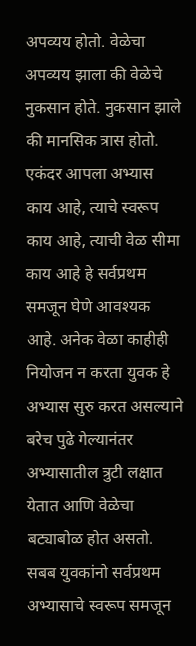अपव्यय होतो. वेळेचा अपव्यय झाला की वेळेचे नुकसान होते. नुकसान झाले की मानसिक त्रास होतो. एकंदर आपला अभ्यास काय आहे, त्याचे स्वरूप काय आहे, त्याची वेळ सीमा काय आहे हे सर्वप्रथम समजून घेणे आवश्यक आहे. अनेक वेळा काहीही नियोजन न करता युवक हे अभ्यास सुरु करत असल्याने बरेच पुढे गेल्यानंतर अभ्यासातील त्रुटी लक्षात येतात आणि वेळेचा बट्याबोळ होत असतो. सबब युवकांनो सर्वप्रथम अभ्यासाचे स्वरूप समजून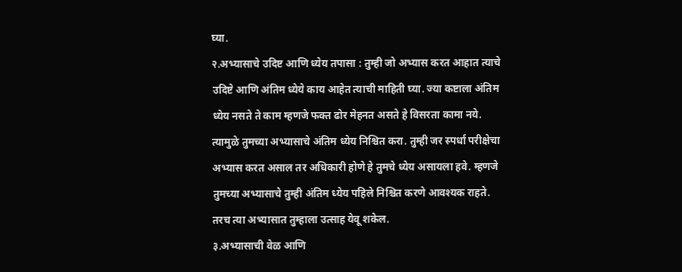घ्या.
२.अभ्यासाचे उदिष्ट आणि ध्येय तपासा : तुम्ही जो अभ्यास करत आहात त्याचे उदिष्टे आणि अंतिम ध्येये काय आहेत त्याची माहिती घ्या. ज्या कष्टाला अंतिम ध्येय नसते ते काम म्हणजे फक्त ढोर मेहनत असते हे विसरता कामा नये. त्यामुळे तुमच्या अभ्यासाचे अंतिम ध्येय निश्चित करा. तुम्ही जर स्पर्धा परीक्षेचा अभ्यास करत असाल तर अधिकारी होणे हे तुमचे ध्येय असायला हवे. म्हणजे तुमच्या अभ्यासाचे तुम्ही अंतिम ध्येय पहिले निश्चित करणे आवश्यक राहते. तरच त्या अभ्यासात तुम्हाला उत्साह येवू शकेल.
३.अभ्यासाची वेळ आणि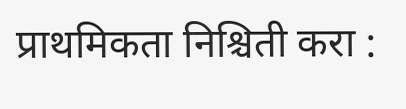प्राथमिकता निश्चिती करा :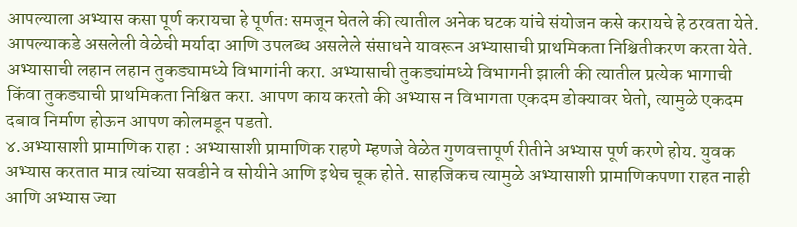आपल्याला अभ्यास कसा पूर्ण करायचा हे पूर्णतः समजून घेतले की त्यातील अनेक घटक यांचे संयोजन कसे करायचे हे ठरवता येते. आपल्याकडे असलेली वेळेची मर्यादा आणि उपलब्ध असलेले संसाधने यावरून अभ्यासाची प्राथमिकता निश्चितीकरण करता येते. अभ्यासाची लहान लहान तुकड्यामध्ये विभागांनी करा. अभ्यासाची तुकड्यांमध्ये विभागनी झाली की त्यातील प्रत्येक भागाची किंवा तुकड्याची प्राथमिकता निश्चित करा. आपण काय करतो की अभ्यास न विभागता एकदम डोक्यावर घेतो, त्यामुळे एकदम दबाव निर्माण होऊन आपण कोलमडून पडतो.
४.अभ्यासाशी प्रामाणिक राहा : अभ्यासाशी प्रामाणिक राहणे म्हणजे वेळेत गुणवत्तापूर्ण रीतीने अभ्यास पूर्ण करणे होय. युवक अभ्यास करतात मात्र त्यांच्या सवडीने व सोयीने आणि इथेच चूक होते. साहजिकच त्यामुळे अभ्यासाशी प्रामाणिकपणा राहत नाही आणि अभ्यास ज्या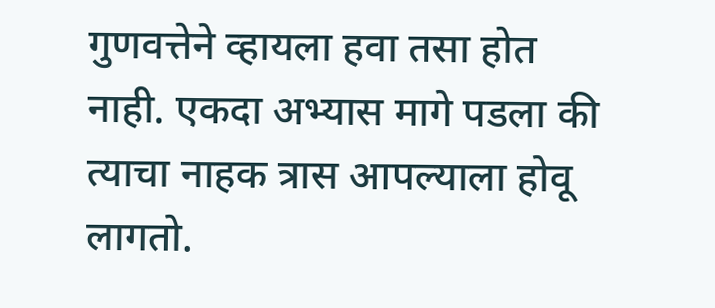गुणवत्तेने व्हायला हवा तसा होत नाही. एकदा अभ्यास मागे पडला की त्याचा नाहक त्रास आपल्याला होवू लागतो.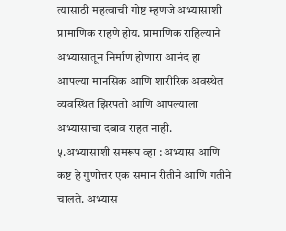त्यासाठी महत्वाची गोष्ट म्हणजे अभ्यासाशी प्रामाणिक राहणे होय. प्रामाणिक राहिल्याने अभ्यासातून निर्माण होणारा आनंद हा आपल्या मानसिक आणि शारीरिक अवस्थेत व्यवस्थित झिरपतो आणि आपल्याला अभ्यासाचा दबाव राहत नाही.
५.अभ्यासाशी समरूप व्हा : अभ्यास आणि कष्ट हे गुणोत्तर एक समान रीतीने आणि गतीने चालते. अभ्यास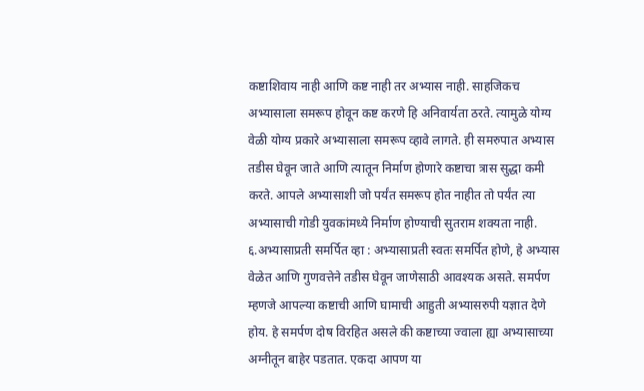कष्टाशिवाय नाही आणि कष्ट नाही तर अभ्यास नाही. साहजिकच अभ्यासाला समरूप होवून कष्ट करणे हि अनिवार्यता ठरते. त्यामुळे योग्य वेळी योग्य प्रकारे अभ्यासाला समरूप व्हावे लागते. ही समरुपात अभ्यास तडीस घेवून जाते आणि त्यातून निर्माण होणारे कष्टाचा त्रास सुद्धा कमी करते. आपले अभ्यासाशी जो पर्यंत समरूप होत नाहीत तो पर्यंत त्या अभ्यासाची गोडी युवकांमध्ये निर्माण होण्याची सुतराम शक्यता नाही.
६.अभ्यासाप्रती समर्पित व्हा : अभ्यासाप्रती स्वतः समर्पित होणे, हे अभ्यास वेळेत आणि गुणवत्तेने तडीस घेवून जाणेसाठी आवश्यक असते. समर्पण म्हणजे आपल्या कष्टाची आणि घामाची आहुती अभ्यासरुपी यज्ञात देणे होय. हे समर्पण दोष विरहित असले की कष्टाच्या ज्वाला ह्या अभ्यासाच्या अग्नीतून बाहेर पडतात. एकदा आपण या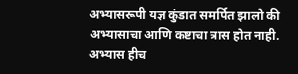अभ्यासरूपी यज्ञ कुंडात समर्पित झालो की अभ्यासाचा आणि कष्टाचा त्रास होत नाही. अभ्यास हीच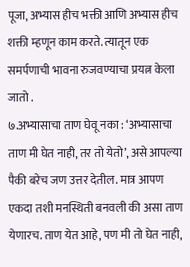पूजा, अभ्यास हीच भक्ती आणि अभ्यास हीच शक्ती म्हणून काम करते. त्यातून एक समर्पणाची भावना रुजवण्याचा प्रयत्न केला जातो .
७.अभ्यासाचा ताण घेवू नका : ‘अभ्यासाचा ताण मी घेत नाही, तर तो येतो’, असे आपल्या पैकी बरेच जण उत्तर देतील. मात्र आपण एकदा तशी मनस्थिती बनवली की असा ताण येणारच. ताण येत आहे, पण मी तो घेत नाही,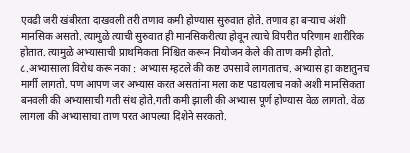एवढी जरी खंबीरता दाखवली तरी तणाव कमी होण्यास सुरुवात होते. तणाव हा बऱ्याच अंशी मानसिक असतो. त्यामुळे त्याची सुरुवात ही मानसिकरीत्या होवून त्याचे विपरीत परिणाम शारीरिक होतात. त्यामुळे अभ्यासाची प्राथमिकता निश्चित करून नियोजन केले की ताण कमी होतो.
८.अभ्यासाला विरोध करू नका : अभ्यास म्हटले की कष्ट उपसावे लागतातच. अभ्यास हा कष्टातुनच मार्गी लागतो. पण आपण जर अभ्यास करत असतांना मला कष्ट पडायलाच नको अशी मानसिकता बनवली की अभ्यासाची गती संथ होते.गती कमी झाली की अभ्यास पूर्ण होण्यास वेळ लागतो. वेळ लागला की अभ्यासाचा ताण परत आपल्या दिशेने सरकतो.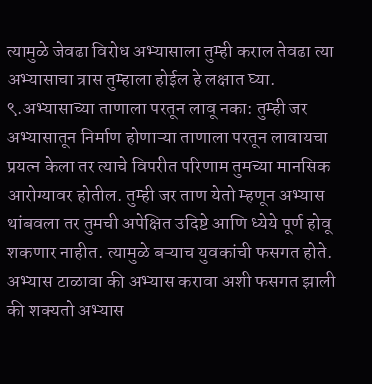त्यामुळे जेवढा विरोध अभ्यासाला तुम्ही कराल तेवढा त्या अभ्यासाचा त्रास तुम्हाला होईल हे लक्षात घ्या.
९.अभ्यासाच्या ताणाला परतून लावू नका: तुम्ही जर अभ्यासातून निर्माण होणाऱ्या ताणाला परतून लावायचा प्रयत्न केला तर त्याचे विपरीत परिणाम तुमच्या मानसिक आरोग्यावर होतील. तुम्ही जर ताण येतो म्हणून अभ्यास थांबवला तर तुमची अपेक्षित उदिष्टे आणि ध्येये पूर्ण होवू शकणार नाहीत. त्यामुळे बऱ्याच युवकांची फसगत होते. अभ्यास टाळावा की अभ्यास करावा अशी फसगत झाली की शक्यतो अभ्यास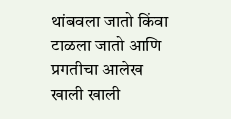थांबवला जातो किंवा टाळला जातो आणि प्रगतीचा आलेख खाली खाली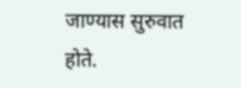जाण्यास सुरुवात होते.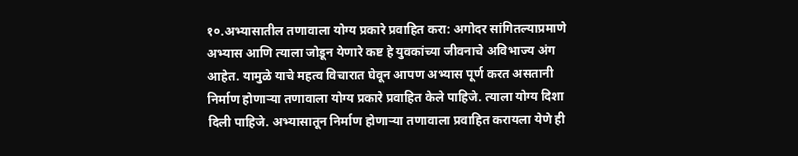१०.अभ्यासातील तणावाला योग्य प्रकारे प्रवाहित करा: अगोदर सांगितल्याप्रमाणे अभ्यास आणि त्याला जोडून येणारे कष्ट हे युवकांच्या जीवनाचे अविभाज्य अंग आहेत. यामुळे याचे महत्व विचारात घेवून आपण अभ्यास पूर्ण करत असतानी निर्माण होणाऱ्या तणावाला योग्य प्रकारे प्रवाहित केले पाहिजे. त्याला योग्य दिशा दिली पाहिजे. अभ्यासातून निर्माण होणाऱ्या तणावाला प्रवाहित करायला येणे ही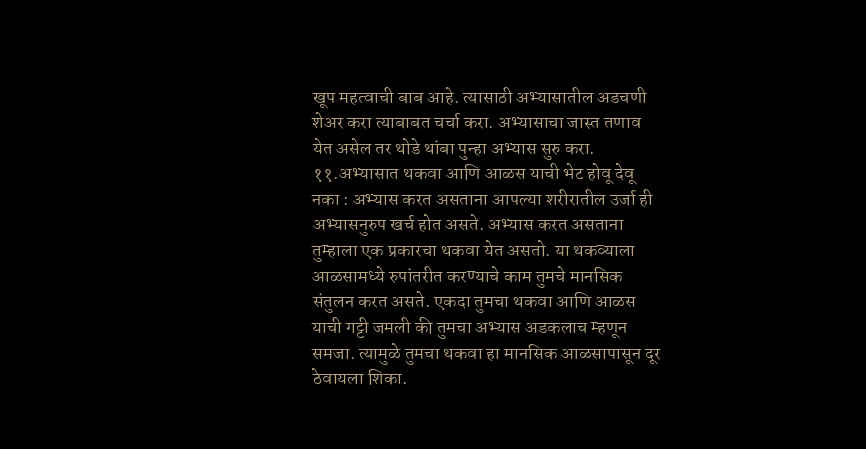खूप महत्वाची बाब आहे. त्यासाठी अभ्यासातील अडचणी शेअर करा त्याबाबत चर्चा करा. अभ्यासाचा जास्त तणाव येत असेल तर थोडे थांबा पुन्हा अभ्यास सुरु करा.
११.अभ्यासात थकवा आणि आळस याची भेट होवू देवू नका : अभ्यास करत असताना आपल्या शरीरातील उर्जा ही अभ्यासनुरुप खर्च होत असते. अभ्यास करत असताना तुम्हाला एक प्रकारचा थकवा येत असतो. या थकव्याला आळसामध्ये रुपांतरीत करण्याचे काम तुमचे मानसिक संतुलन करत असते. एकदा तुमचा थकवा आणि आळस याची गट्टी जमली की तुमचा अभ्यास अडकलाच म्हणून समजा. त्यामुळे तुमचा थकवा हा मानसिक आळसापासून दूर ठेवायला शिका.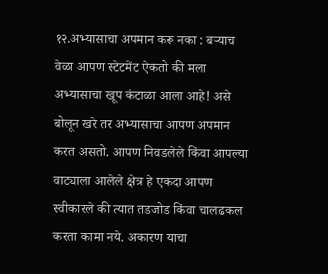१२.अभ्यासाचा अपमान करू नका : बऱ्याच वेळा आपण स्टेटमेंट ऐकतो की मला अभ्यासाचा खूप कंटाळा आला आहे! असे बोलून खरे तर अभ्यासाचा आपण अपमान करत असतो. आपण निवडलेले किंवा आपल्या वाट्याला आलेले क्षेत्र हे एकदा आपण स्वीकारले की त्यात तडजोड किंवा चालढकल करता कामा नये. अकारण याचा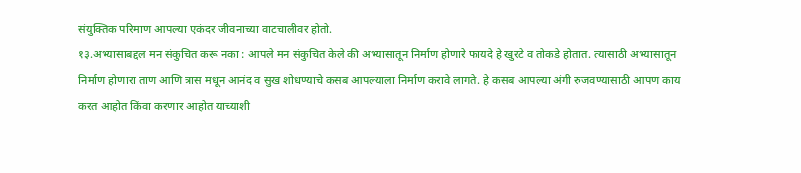संयुक्तिक परिमाण आपल्या एकंदर जीवनाच्या वाटचालीवर होतो.
१३.अभ्यासाबद्दल मन संकुचित करू नका : आपले मन संकुचित केले की अभ्यासातून निर्माण होणारे फायदे हे खुरटे व तोकडे होतात. त्यासाठी अभ्यासातून निर्माण होणारा ताण आणि त्रास मधून आनंद व सुख शोधण्याचे कसब आपल्याला निर्माण करावे लागते. हे कसब आपल्या अंगी रुजवण्यासाठी आपण काय करत आहोत किंवा करणार आहोत याच्याशी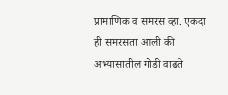प्रामाणिक व समरस व्हा. एकदा ही समरसता आली की अभ्यासातील गोडी वाढते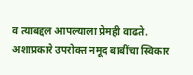व त्याबद्दल आपल्याला प्रेमही वाढते.
अशाप्रकारे उपरोक्त नमूद बाबींचा स्विकार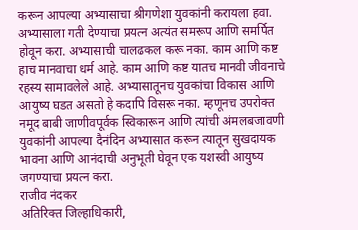करून आपल्या अभ्यासाचा श्रीगणेशा युवकांनी करायला हवा. अभ्यासाला गती देण्याचा प्रयत्न अत्यंत समरूप आणि समर्पित होवून करा. अभ्यासाची चालढकल करू नका. काम आणि कष्ट हाच मानवाचा धर्म आहे. काम आणि कष्ट यातच मानवी जीवनाचे रहस्य सामावलेले आहे. अभ्यासातूनच युवकांचा विकास आणि आयुष्य घडत असतो हे कदापि विसरू नका. म्हणूनच उपरोक्त नमूद बाबी जाणीवपूर्वक स्विकारून आणि त्यांची अंमलबजावणी युवकांनी आपल्या दैनंदिन अभ्यासात करून त्यातून सुखदायक भावना आणि आनंदाची अनुभूती घेवून एक यशस्वी आयुष्य जगण्याचा प्रयत्न करा.
राजीव नंदकर
अतिरिक्त जिल्हाधिकारी,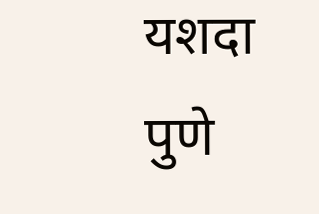यशदा पुणे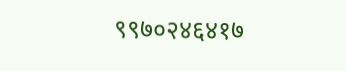९९७०२४६४१७